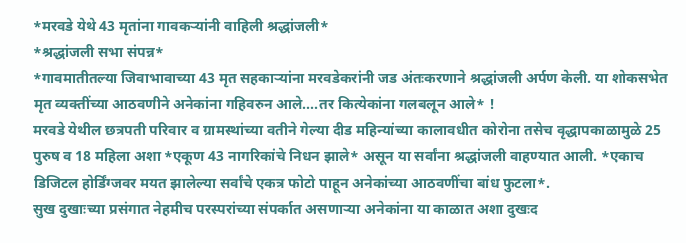*मरवडे येथे 43 मृतांना गावकऱ्यांनी वाहिली श्रद्धांजली*
*श्रद्धांजली सभा संपन्न*
*गावमातीतल्या जिवाभावाच्या 43 मृत सहकाऱ्यांना मरवडेकरांनी जड अंतःकरणाने श्रद्धांजली अर्पण केली. या शोकसभेत मृत व्यक्तींच्या आठवणीने अनेकांना गहिवरुन आले....तर कित्येकांना गलबलून आले* !
मरवडे येथील छत्रपती परिवार व ग्रामस्थांच्या वतीने गेल्या दीड महिन्यांच्या कालावधीत कोरोना तसेच वृद्धापकाळामुळे 25 पुरुष व 18 महिला अशा *एकूण 43 नागरिकांचे निधन झाले* असून या सर्वांना श्रद्धांजली वाहण्यात आली. *एकाच डिजिटल होर्डिंग्जवर मयत झालेल्या सर्वांचे एकत्र फोटो पाहून अनेकांच्या आठवणींचा बांध फुटला*.
सुख दुखाःच्या प्रसंगात नेहमीच परस्परांच्या संपर्कात असणाऱ्या अनेकांना या काळात अशा दुखःद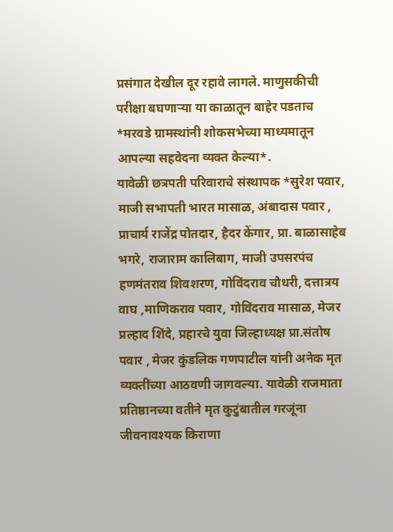प्रसंगात देखील दूर रहावे लागले. माणुसकीची परीक्षा बघणाऱ्या या काळातून बाहेर पडताच *मरवडे ग्रामस्थांनी शोकसभेच्या माध्यमातून आपल्या सहवेदना व्यक्त केल्या*.
यावेळी छत्रपती परिवाराचे संस्थापक *सुरेश पवार, माजी सभापती भारत मासाळ, अंबादास पवार , प्राचार्य राजेंद्र पोतदार, हैदर केंगार, प्रा. बाळासाहेब भगरे, राजाराम कालिबाग, माजी उपसरपंच हणमंतराव शिवशरण, गोविंदराव चौधरी, दत्तात्रय वाघ ,माणिकराव पवार, गोविंदराव मासाळ, मेजर प्रल्हाद शिंदे, प्रहारचे युवा जिल्हाध्यक्ष प्रा.संतोष पवार , मेजर कुंडलिक गणपाटील यांनी अनेक मृत व्यक्तींच्या आठवणी जागवल्या. यावेळी राजमाता प्रतिष्ठानच्या वतीने मृत कुटुंबातील गरजूंना जीवनावश्यक किराणा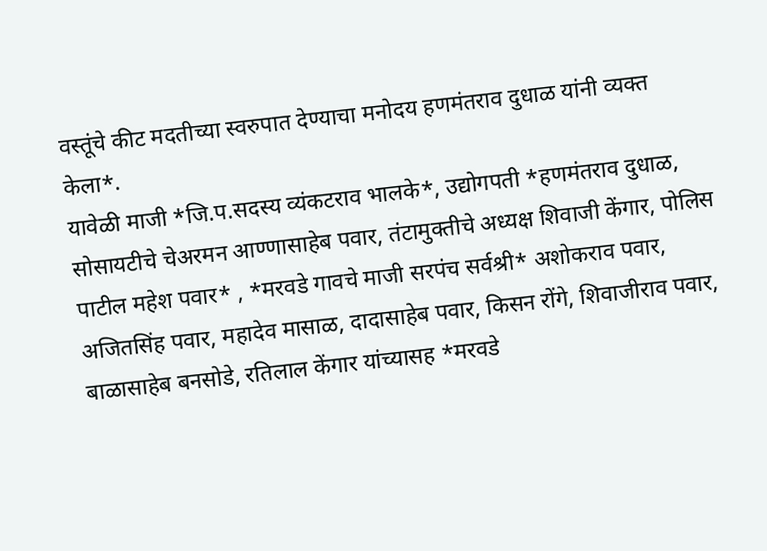वस्तूंचे कीट मदतीच्या स्वरुपात देण्याचा मनोदय हणमंतराव दुधाळ यांनी व्यक्त केला*.
यावेळी माजी *जि.प.सदस्य व्यंकटराव भालके*, उद्योगपती *हणमंतराव दुधाळ, सोसायटीचे चेअरमन आण्णासाहेब पवार, तंटामुक्तीचे अध्यक्ष शिवाजी केंगार, पोलिस पाटील महेश पवार* , *मरवडे गावचे माजी सरपंच सर्वश्री* अशोकराव पवार, अजितसिंह पवार, महादेव मासाळ, दादासाहेब पवार, किसन रोंगे, शिवाजीराव पवार, बाळासाहेब बनसोडे, रतिलाल केंगार यांच्यासह *मरवडे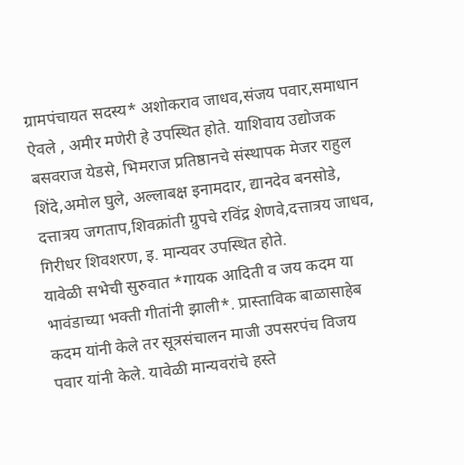ग्रामपंचायत सदस्य* अशोकराव जाधव,संजय पवार,समाधान ऐवले , अमीर मणेरी हे उपस्थित होते. याशिवाय उद्योजक बसवराज येडसे, भिमराज प्रतिष्ठानचे संस्थापक मेजर राहुल शिंदे,अमोल घुले, अल्लाबक्ष इनामदार, द्यानदेव बनसोडे, दत्तात्रय जगताप,शिवक्रांती ग्रुपचे रविंद्र शेणवे,दत्तात्रय जाधव, गिरीधर शिवशरण, इ. मान्यवर उपस्थित होते.
यावेळी सभेची सुरुवात *गायक आदिती व जय कदम या भावंडाच्या भक्ती गीतांनी झाली*. प्रास्ताविक बाळासाहेब कदम यांनी केले तर सूत्रसंचालन माजी उपसरपंच विजय पवार यांनी केले. यावेळी मान्यवरांचे हस्ते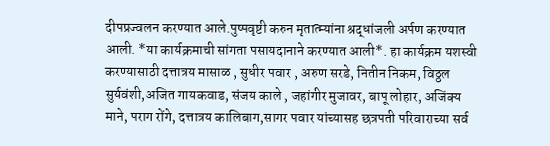दीपप्रज्वलन करण्यात आले.पुष्पवृष्टी करुन मृतात्म्यांना श्रद्धांजली अर्पण करण्यात आली. *या कार्यक्रमाची सांगता पसायदानाने करण्यात आली*. हा कार्यक्रम यशस्वी करण्यासाठी दत्तात्रय मासाळ , सुधीर पवार , अरुण सरडे, नितीन निकम, विठ्ठल सुर्यवंशी,अजित गायकवाड, संजय काले , जहांगीर मुजावर, बापू लोहार, अजिंक्य माने, पराग रोंगे, दत्तात्रय कालिबाग,सागर पवार यांच्यासह छत्रपती परिवाराच्या सर्व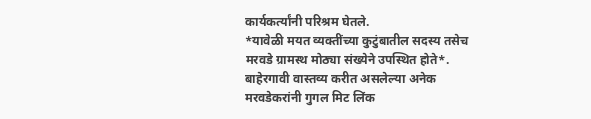कार्यकर्त्यांनी परिश्रम घेतले.
*यावेळी मयत व्यक्तींच्या कुटुंबातील सदस्य तसेच मरवडे ग्रामस्थ मोठ्या संख्येने उपस्थित होते*. बाहेरगावी वास्तव्य करीत असलेल्या अनेक मरवडेकरांनी गुगल मिट लिंक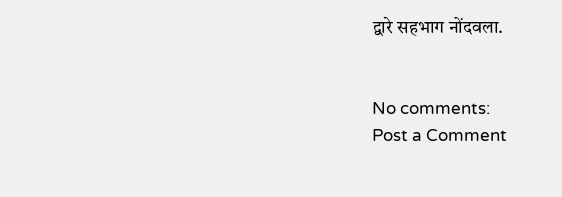द्वारे सहभाग नोंदवला.


No comments:
Post a Comment